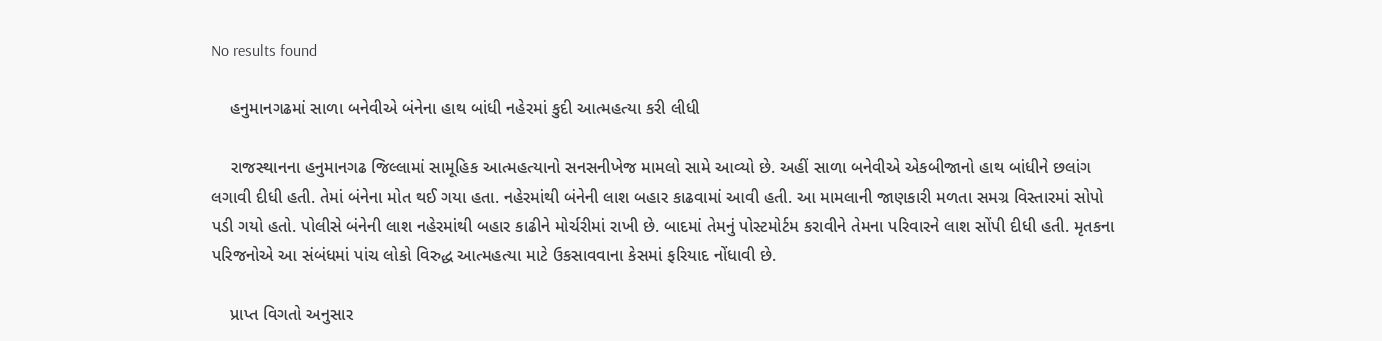No results found

    હનુમાનગઢમાં સાળા બનેવીએ બંનેના હાથ બાંધી નહેરમાં કુદી આત્મહત્યા કરી લીધી

    રાજસ્થાનના હનુમાનગઢ જિલ્લામાં સામૂહિક આત્મહત્યાનો સનસનીખેજ મામલો સામે આવ્યો છે. અહીં સાળા બનેવીએ એકબીજાનો હાથ બાંધીને છલાંગ લગાવી દીધી હતી. તેમાં બંનેના મોત થઈ ગયા હતા. નહેરમાંથી બંનેની લાશ બહાર કાઢવામાં આવી હતી. આ મામલાની જાણકારી મળતા સમગ્ર વિસ્તારમાં સોપો પડી ગયો હતો. પોલીસે બંનેની લાશ નહેરમાંથી બહાર કાઢીને મોર્ચરીમાં રાખી છે. બાદમાં તેમનું પોસ્ટમોર્ટમ કરાવીને તેમના પરિવારને લાશ સોંપી દીધી હતી. મૃતકના પરિજનોએ આ સંબંધમાં પાંચ લોકો વિરુદ્ધ આત્મહત્યા માટે ઉકસાવવાના કેસમાં ફરિયાદ નોંધાવી છે.

    પ્રાપ્ત વિગતો અનુસાર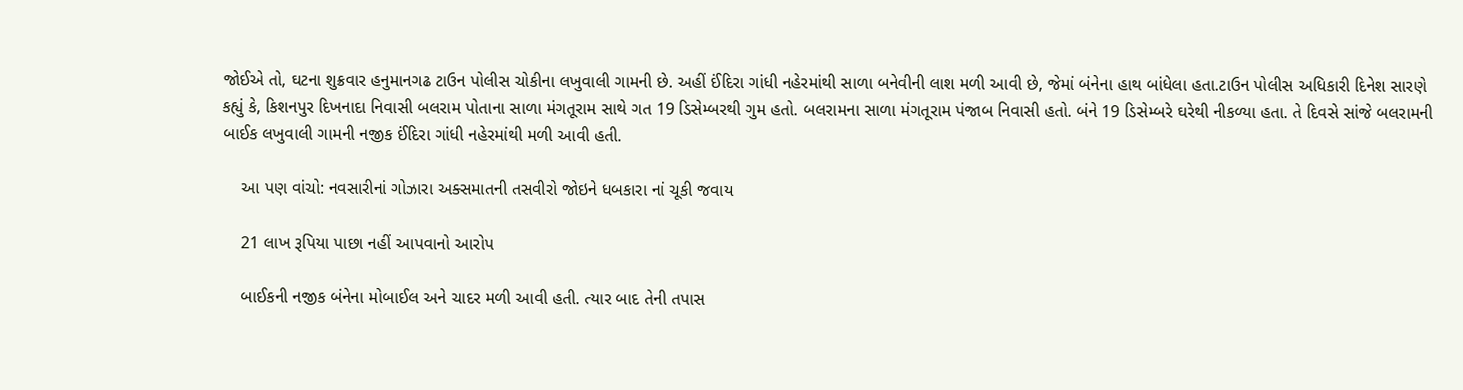જોઈએ તો, ઘટના શુક્રવાર હનુમાનગઢ ટાઉન પોલીસ ચોકીના લખુવાલી ગામની છે. અહીં ઈંદિરા ગાંધી નહેરમાંથી સાળા બનેવીની લાશ મળી આવી છે, જેમાં બંનેના હાથ બાંધેલા હતા.ટાઉન પોલીસ અધિકારી દિનેશ સારણે કહ્યું કે, કિશનપુર દિખનાદા નિવાસી બલરામ પોતાના સાળા મંગતૂરામ સાથે ગત 19 ડિસેમ્બરથી ગુમ હતો. બલરામના સાળા મંગતૂરામ પંજાબ નિવાસી હતો. બંને 19 ડિસેમ્બરે ઘરેથી નીકળ્યા હતા. તે દિવસે સાંજે બલરામની બાઈક લખુવાલી ગામની નજીક ઈંદિરા ગાંધી નહેરમાંથી મળી આવી હતી.

    આ પણ વાંચો: નવસારીનાં ગોઝારા અક્સમાતની તસવીરો જોઇને ધબકારા નાં ચૂકી જવાય

    21 લાખ રૂપિયા પાછા નહીં આપવાનો આરોપ

    બાઈકની નજીક બંનેના મોબાઈલ અને ચાદર મળી આવી હતી. ત્યાર બાદ તેની તપાસ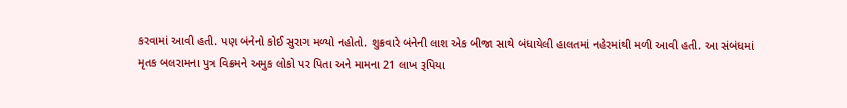કરવામાં આવી હતી. પણ બંનેનો કોઈ સુરાગ મળ્યો નહોતો. શુક્રવારે બંનેની લાશ એક બીજા સાથે બંધાયેલી હાલતમાં નહેરમાંથી મળી આવી હતી. આ સંબંધમાં મૃતક બલરામના પુત્ર વિક્રમને અમુક લોકો પર પિતા અને મામના 21 લાખ રૂપિયા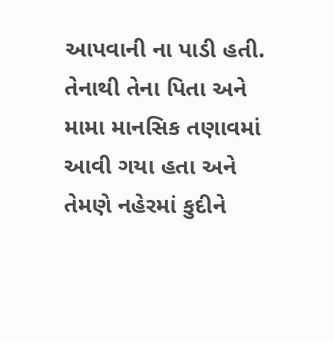આપવાની ના પાડી હતી. તેનાથી તેના પિતા અને મામા માનસિક તણાવમાં આવી ગયા હતા અને તેમણે નહેરમાં કુદીને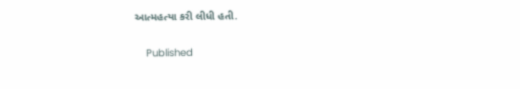આત્મહત્યા કરી લીધી હતી.

    Published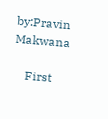by:Pravin Makwana

    First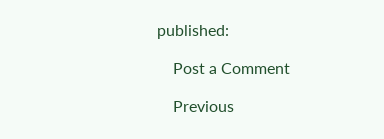published:

    Post a Comment

    Previous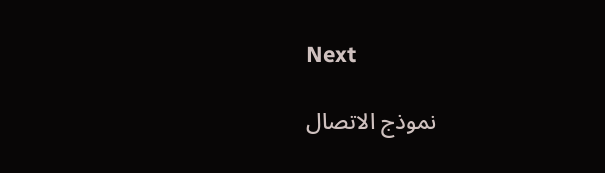Next

    نموذج الاتصال